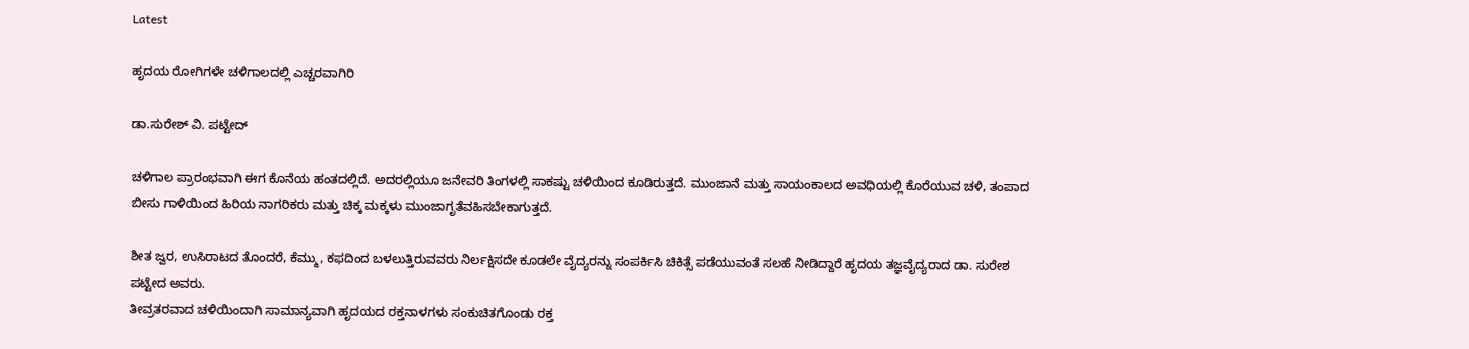Latest

ಹೃದಯ ರೋಗಿಗಳೇ ಚಳಿಗಾಲದಲ್ಲಿ ಎಚ್ಚರವಾಗಿರಿ

ಡಾ.ಸುರೇಶ್ ವಿ. ಪಟ್ಟೇದ್

ಚಳಿಗಾಲ ಪ್ರಾರಂಭವಾಗಿ ಈಗ ಕೊನೆಯ ಹಂತದಲ್ಲಿದೆ. ಅದರಲ್ಲಿಯೂ ಜನೇವರಿ ತಿಂಗಳಲ್ಲಿ ಸಾಕಷ್ಟು ಚಳಿಯಿಂದ ಕೂಡಿರುತ್ತದೆ. ಮುಂಜಾನೆ ಮತ್ತು ಸಾಯಂಕಾಲದ ಅವಧಿಯಲ್ಲಿ ಕೊರೆಯುವ ಚಳಿ, ತಂಪಾದ ಬೀಸು ಗಾಳಿಯಿಂದ ಹಿರಿಯ ನಾಗರಿಕರು ಮತ್ತು ಚಿಕ್ಕ ಮಕ್ಕಳು ಮುಂಜಾಗೃತೆವಹಿಸಬೇಕಾಗುತ್ತದೆ.

ಶೀತ ಜ್ವರ, ಉಸಿರಾಟದ ತೊಂದರೆ, ಕೆಮ್ಮು, ಕಫದಿಂದ ಬಳಲುತ್ತಿರುವವರು ನಿರ್ಲಕ್ಷಿಸದೇ ಕೂಡಲೇ ವೈದ್ಯರನ್ನು ಸಂಪರ್ಕಿಸಿ ಚಿಕಿತ್ಸೆ ಪಡೆಯುವಂತೆ ಸಲಹೆ ನೀಡಿದ್ದಾರೆ ಹೃದಯ ತಜ್ಞವೈದ್ಯರಾದ ಡಾ. ಸುರೇಶ ಪಟ್ಟೇದ ಅವರು.
ತೀವ್ರತರವಾದ ಚಳಿಯಿಂದಾಗಿ ಸಾಮಾನ್ಯವಾಗಿ ಹೃದಯದ ರಕ್ತನಾಳಗಳು ಸಂಕುಚಿತಗೊಂಡು ರಕ್ತ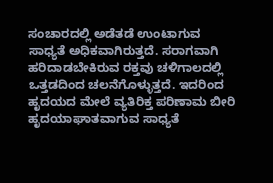ಸಂಚಾರದಲ್ಲಿ ಅಡೆತಡೆ ಉಂಟಾಗುವ ಸಾಧ್ಯತೆ ಅಧಿಕವಾಗಿರುತ್ತದೆ. ಸರಾಗವಾಗಿ ಹರಿದಾಡಬೇಕಿರುವ ರಕ್ತವು ಚಳಿಗಾಲದಲ್ಲಿ ಒತ್ತಡದಿಂದ ಚಲನೆಗೊಳ್ಳುತ್ತದೆ. ಇದರಿಂದ ಹೃದಯದ ಮೇಲೆ ವ್ಯತಿರಿಕ್ತ ಪರಿಣಾಮ ಬೀರಿ ಹೃದಯಾಘಾತವಾಗುವ ಸಾಧ್ಯತೆ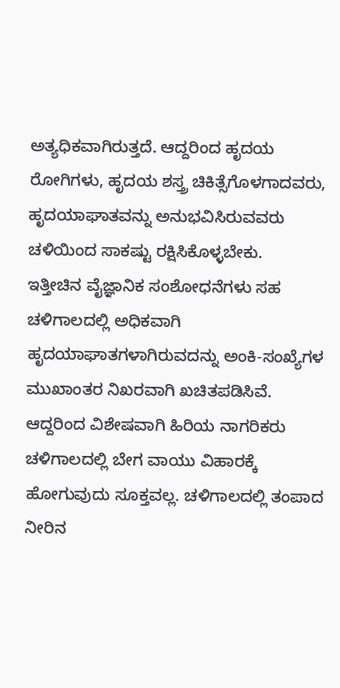ಅತ್ಯಧಿಕವಾಗಿರುತ್ತದೆ. ಆದ್ದರಿಂದ ಹೃದಯ ರೋಗಿಗಳು, ಹೃದಯ ಶಸ್ತ್ರ ಚಿಕಿತ್ಸೆಗೊಳಗಾದವರು, ಹೃದಯಾಘಾತವನ್ನು ಅನುಭವಿಸಿರುವವರು ಚಳಿಯಿಂದ ಸಾಕಷ್ಟು ರಕ್ಷಿಸಿಕೊಳ್ಳಬೇಕು.
ಇತ್ತೀಚಿನ ವೈಜ್ಞಾನಿಕ ಸಂಶೋಧನೆಗಳು ಸಹ ಚಳಿಗಾಲದಲ್ಲಿ ಅಧಿಕವಾಗಿ ಹೃದಯಾಘಾತಗಳಾಗಿರುವದನ್ನು ಅಂಕಿ-ಸಂಖ್ಯೆಗಳ ಮುಖಾಂತರ ನಿಖರವಾಗಿ ಖಚಿತಪಡಿಸಿವೆ. ಆದ್ದರಿಂದ ವಿಶೇಷವಾಗಿ ಹಿರಿಯ ನಾಗರಿಕರು ಚಳಿಗಾಲದಲ್ಲಿ ಬೇಗ ವಾಯು ವಿಹಾರಕ್ಕೆ ಹೋಗುವುದು ಸೂಕ್ತವಲ್ಲ. ಚಳಿಗಾಲದಲ್ಲಿ ತಂಪಾದ ನೀರಿನ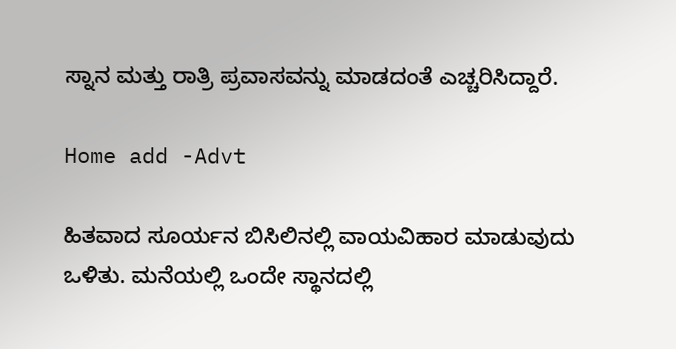ಸ್ನಾನ ಮತ್ತು ರಾತ್ರಿ ಪ್ರವಾಸವನ್ನು ಮಾಡದಂತೆ ಎಚ್ಚರಿಸಿದ್ದಾರೆ.

Home add -Advt

ಹಿತವಾದ ಸೂರ್ಯನ ಬಿಸಿಲಿನಲ್ಲಿ ವಾಯವಿಹಾರ ಮಾಡುವುದು ಒಳಿತು. ಮನೆಯಲ್ಲಿ ಒಂದೇ ಸ್ಥಾನದಲ್ಲಿ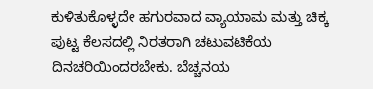ಕುಳಿತುಕೊಳ್ಳದೇ ಹಗುರವಾದ ವ್ಯಾಯಾಮ ಮತ್ತು ಚಿಕ್ಕ ಪುಟ್ಟ ಕೆಲಸದಲ್ಲಿ ನಿರತರಾಗಿ ಚಟುವಟಿಕೆಯ ದಿನಚರಿಯಿಂದರಬೇಕು. ಬೆಚ್ಚನಯ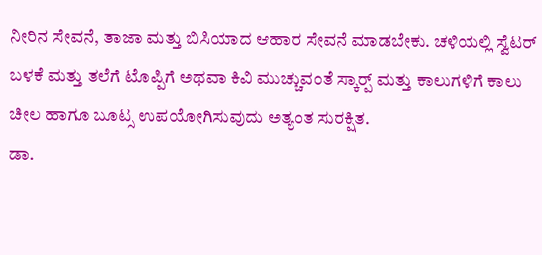ನೀರಿನ ಸೇವನೆ, ತಾಜಾ ಮತ್ತು ಬಿಸಿಯಾದ ಆಹಾರ ಸೇವನೆ ಮಾಡಬೇಕು. ಚಳಿಯಲ್ಲಿ ಸ್ವೆಟರ್ ಬಳಕೆ ಮತ್ತು ತಲೆಗೆ ಟೊಪ್ಪಿಗೆ ಅಥವಾ ಕಿವಿ ಮುಚ್ಚುವಂತೆ ಸ್ಕಾರ‍್ಪ್ ಮತ್ತು ಕಾಲುಗಳಿಗೆ ಕಾಲು ಚೀಲ ಹಾಗೂ ಬೂಟ್ಸ ಉಪಯೋಗಿಸುವುದು ಅತ್ಯಂತ ಸುರಕ್ಷಿತ.
ಡಾ.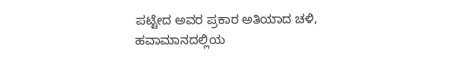ಪಟ್ಟೇದ ಅವರ ಪ್ರಕಾರ ಅತಿಯಾದ ಚಳಿ, ಹವಾಮಾನದಲ್ಲಿಯ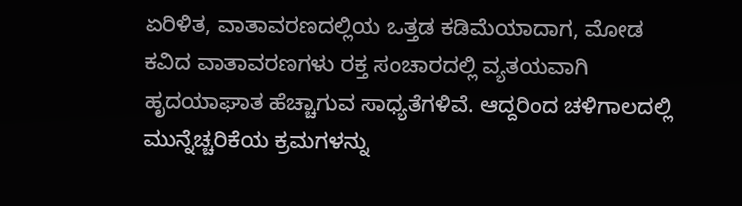ಏರಿಳಿತ, ವಾತಾವರಣದಲ್ಲಿಯ ಒತ್ತಡ ಕಡಿಮೆಯಾದಾಗ, ಮೋಡ ಕವಿದ ವಾತಾವರಣಗಳು ರಕ್ತ ಸಂಚಾರದಲ್ಲಿ ವ್ಯತಯವಾಗಿ ಹೃದಯಾಘಾತ ಹೆಚ್ಚಾಗುವ ಸಾಧ್ಯತೆಗಳಿವೆ. ಆದ್ದರಿಂದ ಚಳಿಗಾಲದಲ್ಲಿ ಮುನ್ನೆಚ್ಚರಿಕೆಯ ಕ್ರಮಗಳನ್ನು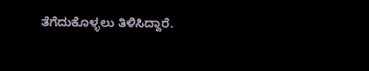ತೆಗೆದುಕೊಳ್ಳಲು ತಿಳಿಸಿದ್ದಾರೆ.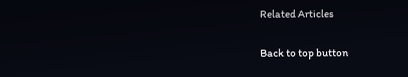Related Articles

Back to top button